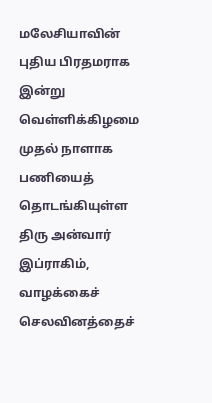மலேசியாவின் புதிய பிரதமராக இன்று வெள்ளிக்கிழமை முதல் நாளாக பணியைத் தொடங்கியுள்ள திரு அன்வார் இப்ராகிம், வாழக்கைச் செலவினத்தைச்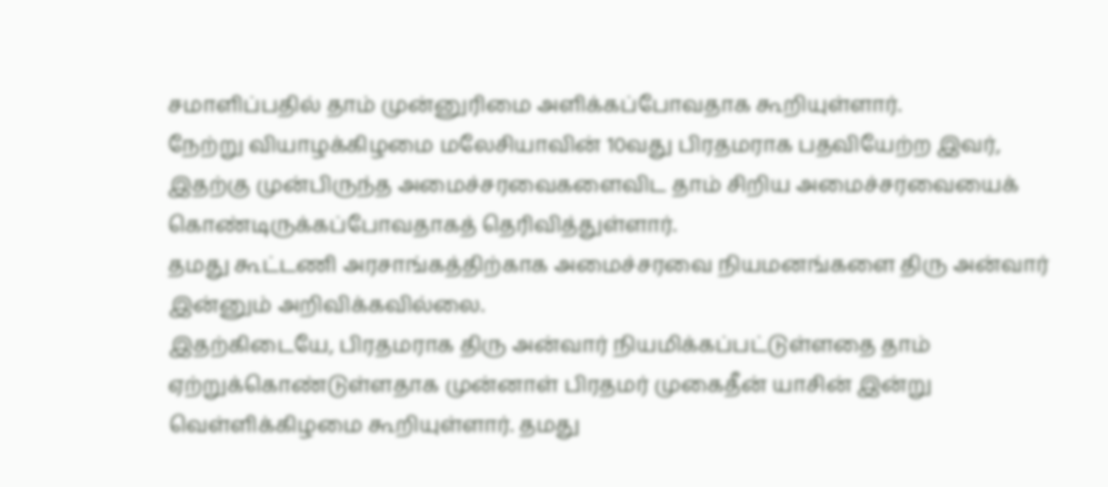சமாளிப்பதில் தாம் முன்னுரிமை அளிக்கப்போவதாக கூறியுள்ளார்.
நேற்று வியாழக்கிழமை மலேசியாவின் 10வது பிரதமராக பதவியேற்ற இவர், இதற்கு முன்பிருந்த அமைச்சரவைகளைவிட தாம் சிறிய அமைச்சரவையைக் கொண்டிருக்கப்போவதாகத் தெரிவித்துள்ளார்.
தமது கூட்டணி அரசாங்கத்திற்காக அமைச்சரவை நியமனங்களை திரு அன்வார் இன்னும் அறிவிக்கவில்லை.
இதற்கிடையே, பிரதமராக திரு அன்வார் நியமிக்கப்பட்டுள்ளதை தாம் ஏற்றுக்கொண்டுள்ளதாக முன்னாள் பிரதமர் முகைதீன் யாசின் இன்று வெள்ளிக்கிழமை கூறியுள்ளார். தமது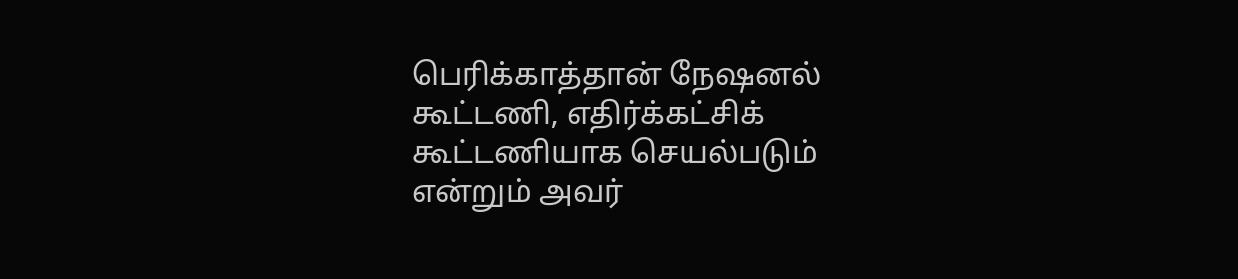பெரிக்காத்தான் நேஷனல் கூட்டணி, எதிர்க்கட்சிக் கூட்டணியாக செயல்படும் என்றும் அவர்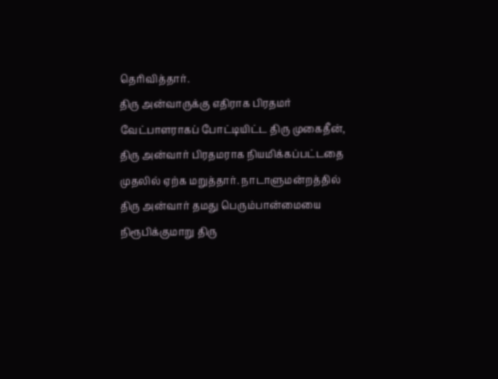தெரிவித்தார்.
திரு அன்வாருக்கு எதிராக பிரதமர் வேட்பாளராகப் போட்டியிட்ட திரு முகைதீன், திரு அன்வார் பிரதமராக நியமிக்கப்பட்டதை முதலில் ஏற்க மறுத்தார். நாடாளுமன்றத்தில் திரு அன்வார் தமது பெரும்பான்மையை நிரூபிக்குமாறு திரு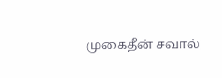முகைதீன் சவால்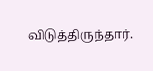விடுத்திருந்தார்.